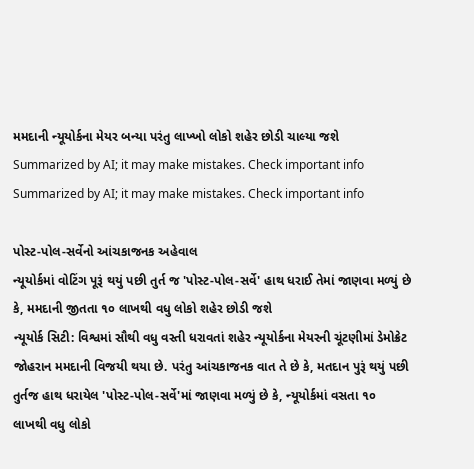મમદાની ન્યૂયોર્કના મેયર બન્યા પરંતુ લાખ્ખો લોકો શહેર છોડી ચાલ્યા જશે
Summarized by AI; it may make mistakes. Check important info
Summarized by AI; it may make mistakes. Check important info

પોસ્ટ-પોલ-સર્વેનો આંચકાજનક અહેવાલ
ન્યૂયોર્કમાં વોટિંગ પૂરૂં થયું પછી તુર્ત જ 'પોસ્ટ-પોલ-સર્વે' હાથ ધરાઈ તેમાં જાણવા મળ્યું છે કે, મમદાની જીતતા ૧૦ લાખથી વધુ લોકો શહેર છોડી જશે
ન્યૂયોર્ક સિટી: વિશ્વમાં સૌથી વધુ વસ્તી ધરાવતાં શહેર ન્યૂયોર્કના મેયરની ચૂંટણીમાં ડેમોક્રેટ જોહરાન મમદાની વિજયી થયા છે. પરંતુ આંચકાજનક વાત તે છે કે, મતદાન પુરૂં થયું પછી તુર્તજ હાથ ધરાયેલ 'પોસ્ટ-પોલ-સર્વે'માં જાણવા મળ્યું છે કે, ન્યૂયોર્કમાં વસતા ૧૦ લાખથી વધુ લોકો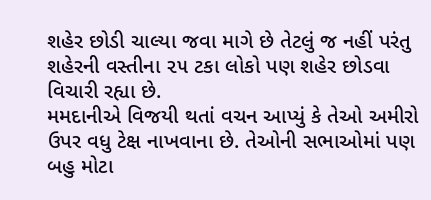શહેર છોડી ચાલ્યા જવા માગે છે તેટલું જ નહીં પરંતુ શહેરની વસ્તીના ૨૫ ટકા લોકો પણ શહેર છોડવા વિચારી રહ્યા છે.
મમદાનીએ વિજયી થતાં વચન આપ્યું કે તેઓ અમીરો ઉપર વધુ ટેક્ષ નાખવાના છે. તેઓની સભાઓમાં પણ બહુ મોટા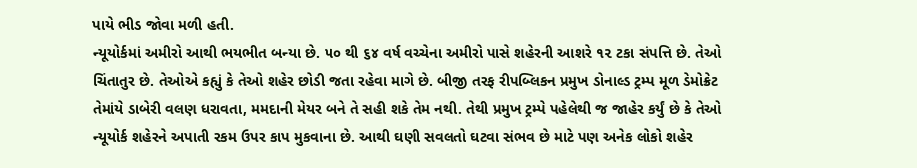પાયે ભીડ જોવા મળી હતી.
ન્યૂયોર્કમાં અમીરો આથી ભયભીત બન્યા છે. ૫૦ થી ૬૪ વર્ષ વચ્ચેના અમીરો પાસે શહેરની આશરે ૧૨ ટકા સંપત્તિ છે. તેઓ ચિંતાતુર છે. તેઓએ કહ્યું કે તેઓ શહેર છોડી જતા રહેવા માગે છે. બીજી તરફ રીપબ્લિકન પ્રમુખ ડોનાલ્ડ ટ્રમ્પ મૂળ ડેમોક્રેટ તેમાંયે ડાબેરી વલણ ધરાવતા, મમદાની મેયર બને તે સહી શકે તેમ નથી. તેથી પ્રમુખ ટ્રમ્પે પહેલેથી જ જાહેર કર્યું છે કે તેઓ ન્યૂયોર્ક શહેરને અપાતી રકમ ઉપર કાપ મુકવાના છે. આથી ઘણી સવલતો ઘટવા સંભવ છે માટે પણ અનેક લોકો શહેર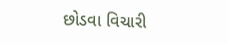છોડવા વિચારી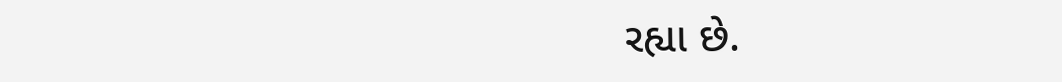રહ્યા છે.